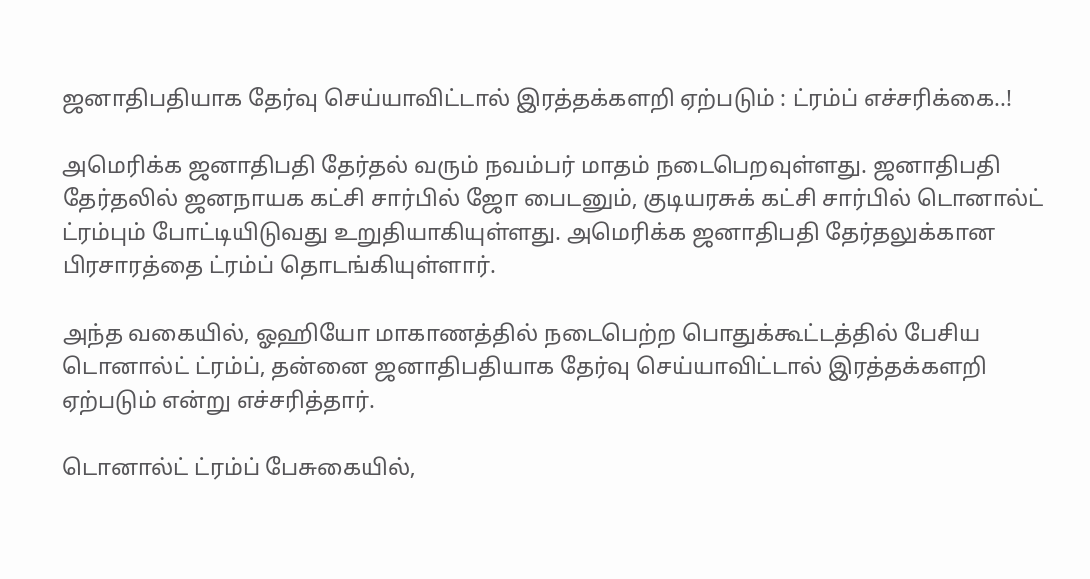ஜனாதிபதியாக தேர்வு செய்யாவிட்டால் இரத்தக்களறி ஏற்படும் : ட்ரம்ப் எச்சரிக்கை..!

அமெரிக்க ஜனாதிபதி தேர்தல் வரும் நவம்பர் மாதம் நடைபெறவுள்ளது. ஜனாதிபதி தேர்தலில் ஜனநாயக கட்சி சார்பில் ஜோ பைடனும், குடியரசுக் கட்சி சார்பில் டொனால்ட் ட்ரம்பும் போட்டியிடுவது உறுதியாகியுள்ளது. அமெரிக்க ஜனாதிபதி தேர்தலுக்கான பிரசாரத்தை ட்ரம்ப் தொடங்கியுள்ளார்.

அந்த வகையில், ஓஹியோ மாகாணத்தில் நடைபெற்ற பொதுக்கூட்டத்தில் பேசிய டொனால்ட் ட்ரம்ப், தன்னை ஜனாதிபதியாக தேர்வு செய்யாவிட்டால் இரத்தக்களறி ஏற்படும் என்று எச்சரித்தார்.

டொனால்ட் ட்ரம்ப் பேசுகையில்,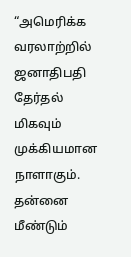“அமெரிக்க வரலாற்றில் ஜனாதிபதி தேர்தல் மிகவும் முக்கியமான நாளாகும். தன்னை மீண்டும்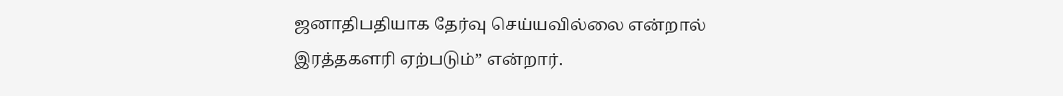ஜனாதிபதியாக தேர்வு செய்யவில்லை என்றால் இரத்தகளரி ஏற்படும்” என்றார்.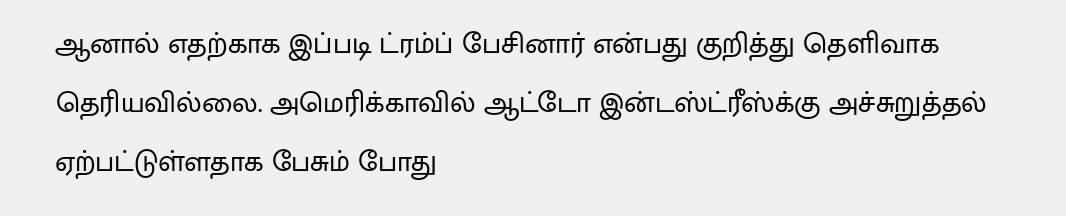ஆனால் எதற்காக இப்படி ட்ரம்ப் பேசினார் என்பது குறித்து தெளிவாக தெரியவில்லை. அமெரிக்காவில் ஆட்டோ இன்டஸ்ட்ரீஸ்க்கு அச்சுறுத்தல் ஏற்பட்டுள்ளதாக பேசும் போது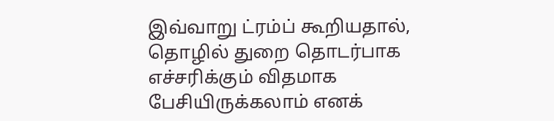இவ்வாறு ட்ரம்ப் கூறியதால், தொழில் துறை தொடர்பாக எச்சரிக்கும் விதமாக பேசியிருக்கலாம் எனக்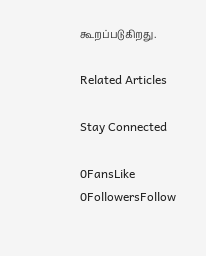கூறப்படுகிறது.

Related Articles

Stay Connected

0FansLike
0FollowersFollow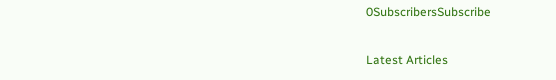0SubscribersSubscribe

Latest Articles